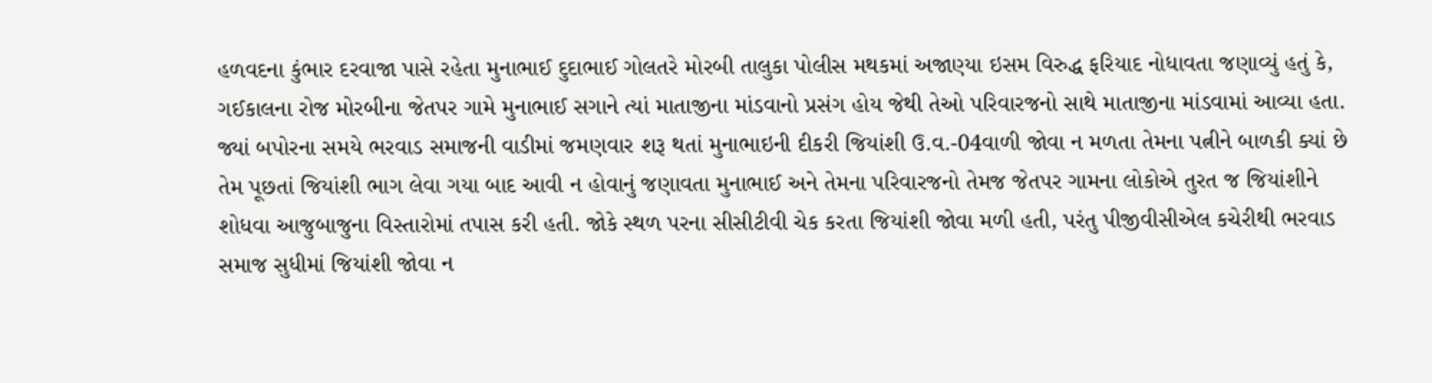હળવદના કુંભાર દરવાજા પાસે રહેતા મુનાભાઈ દુદાભાઈ ગોલતરે મોરબી તાલુકા પોલીસ મથકમાં અજાણ્યા ઇસમ વિરુદ્ધ ફરિયાદ નોધાવતા જણાવ્યું હતું કે, ગઈકાલના રોજ મોરબીના જેતપર ગામે મુનાભાઈ સગાને ત્યાં માતાજીના માંડવાનો પ્રસંગ હોય જેથી તેઓ પરિવારજનો સાથે માતાજીના માંડવામાં આવ્યા હતા. જ્યાં બપોરના સમયે ભરવાડ સમાજની વાડીમાં જમણવાર શરૂ થતાં મુનાભાઇની દીકરી જિયાંશી ઉ.વ.-04વાળી જોવા ન મળતા તેમના પત્નીને બાળકી ક્યાં છે તેમ પૂછતાં જિયાંશી ભાગ લેવા ગયા બાદ આવી ન હોવાનું જણાવતા મુનાભાઈ અને તેમના પરિવારજનો તેમજ જેતપર ગામના લોકોએ તુરત જ જિયાંશીને શોધવા આજુબાજુના વિસ્તારોમાં તપાસ કરી હતી. જોકે સ્થળ પરના સીસીટીવી ચેક કરતા જિયાંશી જોવા મળી હતી, પરંતુ પીજીવીસીએલ કચેરીથી ભરવાડ સમાજ સુધીમાં જિયાંશી જોવા ન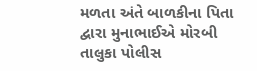મળતા અંતે બાળકીના પિતા દ્વારા મુનાભાઈએ મોરબી તાલુકા પોલીસ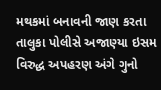મથકમાં બનાવની જાણ કરતા તાલુકા પોલીસે અજાણ્યા ઇસમ વિરુદ્ધ અપહરણ અંગે ગુનો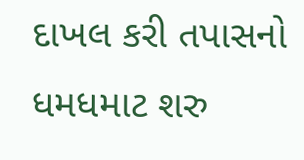દાખલ કરી તપાસનો ધમધમાટ શરુ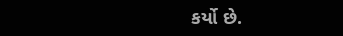કર્યો છે.